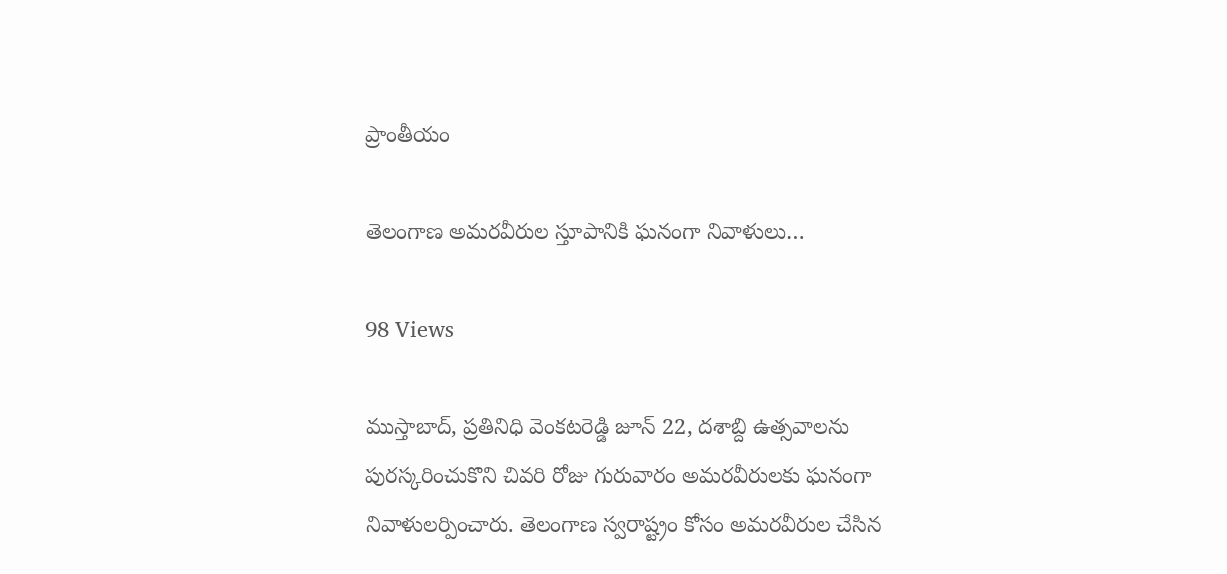ప్రాంతీయం

తెలంగాణ అమరవీరుల స్తూపానికి ఘనంగా నివాళులు…

98 Views

ముస్తాబాద్, ప్రతినిధి వెంకటరెడ్డి జూన్ 22, దశాబ్ది ఉత్సవాలను పురస్కరించుకొని చివరి రోజు గురువారం అమరవీరులకు ఘనంగా నివాళులర్పించారు. తెలంగాణ స్వరాష్ట్రం కోసం అమరవీరుల చేసిన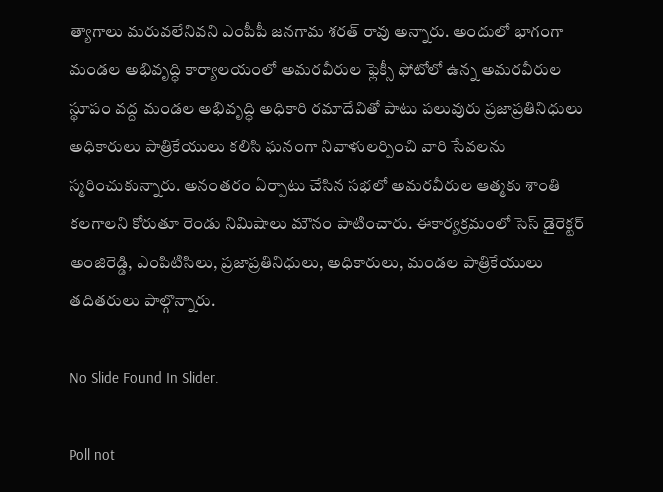త్యాగాలు మరువలేనివని ఎంపీపీ జనగామ శరత్ రావు అన్నారు. అందులో భాగంగా మండల అభివృద్ధి కార్యాలయంలో అమరవీరుల ఫ్లెక్సీ ఫోటోలో ఉన్న అమరవీరుల స్థూపం వద్ద మండల అభివృద్ధి అధికారి రమాదేవితో పాటు పలువురు ప్రజాప్రతినిధులు అధికారులు పాత్రికేయులు కలిసి ఘనంగా నివాళులర్పించి వారి సేవలను స్మరించుకున్నారు. అనంతరం ఏర్పాటు చేసిన సభలో అమరవీరుల ఆత్మకు శాంతి కలగాలని కోరుతూ రెండు నిమిషాలు మౌనం పాటించారు. ఈకార్యక్రమంలో సెస్ డైరెక్టర్ అంజిరెడ్డి, ఎంపిటిసిలు, ప్రజాప్రతినిధులు, అధికారులు, మండల పాత్రికేయులు తదితరులు పాల్గొన్నారు.

No Slide Found In Slider.

Poll not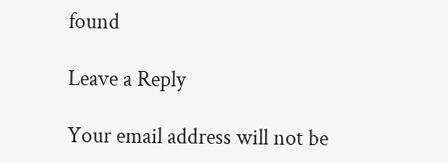found

Leave a Reply

Your email address will not be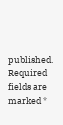published. Required fields are marked *